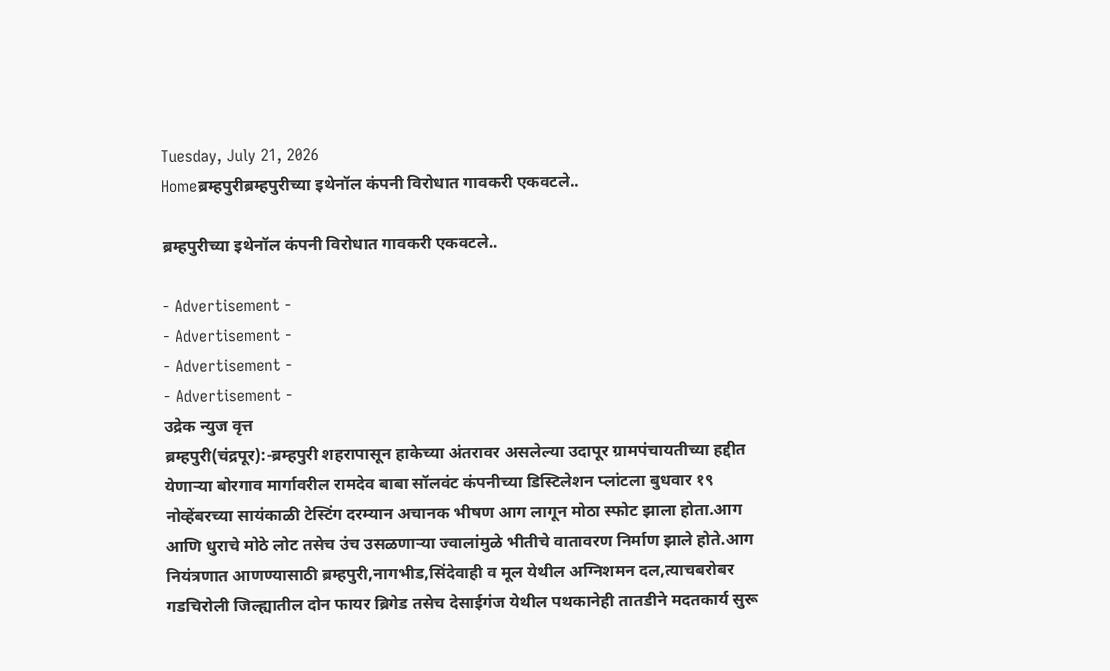Tuesday, July 21, 2026
Homeब्रम्हपुरीब्रम्हपुरीच्या इथेनॉल कंपनी विरोधात गावकरी एकवटले..

ब्रम्हपुरीच्या इथेनॉल कंपनी विरोधात गावकरी एकवटले..

- Advertisement -
- Advertisement -
- Advertisement -
- Advertisement -
उद्रेक न्युज वृत्त
ब्रम्हपुरी(चंद्रपूर):-ब्रम्हपुरी शहरापासून हाकेच्या अंतरावर असलेल्या उदापूर ग्रामपंचायतीच्या हद्दीत येणाऱ्या बोरगाव मार्गावरील रामदेव बाबा सॉलवंट कंपनीच्या डिस्टिलेशन प्लांटला बुधवार १९ नोव्हेंबरच्या सायंकाळी टेस्टिंग दरम्यान अचानक भीषण आग लागून मोठा स्फोट झाला होता.आग आणि धुराचे मोठे लोट तसेच उंच उसळणाऱ्या ज्वालांमुळे भीतीचे वातावरण निर्माण झाले होते.आग नियंत्रणात आणण्यासाठी ब्रम्हपुरी,नागभीड,सिंदेवाही व मूल येथील अग्निशमन दल,त्याचबरोबर गडचिरोली जिल्ह्यातील दोन फायर ब्रिगेड तसेच देसाईगंज येथील पथकानेही तातडीने मदतकार्य सुरू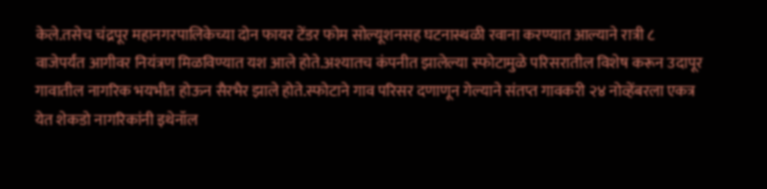केले.तसेच चंद्रपूर महानगरपालिकेच्या दोन फायर टेंडर फोम सोल्यूशनसह घटनास्थळी रवाना करण्यात आल्याने रात्री ८ वाजेपर्यंत आगीवर नियंत्रण मिळविण्यात यश आले होते.अश्यातच कंपनीत झालेल्या स्फोटामुळे परिसरातील विशेष करून उदापूर गावातील नागरिक भयभीत होऊन सैरभैर झाले होते.स्फोटाने गाव परिसर दणाणून गेल्याने संतप्त गावकरी २४ नोव्हेंबरला एकत्र येत शेकडो नागरिकांनी इथेनॉल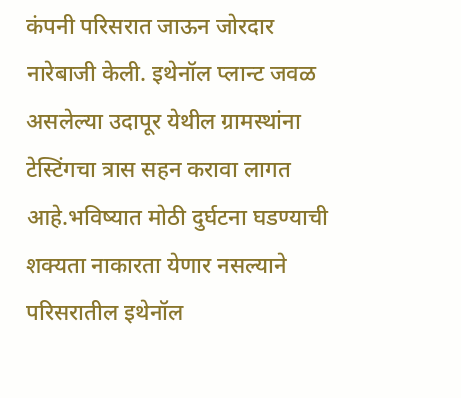कंपनी परिसरात जाऊन जोरदार नारेबाजी केली. इथेनॉल प्लान्ट जवळ असलेल्या उदापूर येथील ग्रामस्थांना टेस्टिंगचा त्रास सहन करावा लागत आहे.भविष्यात मोठी दुर्घटना घडण्याची शक्यता नाकारता येणार नसल्याने परिसरातील इथेनॉल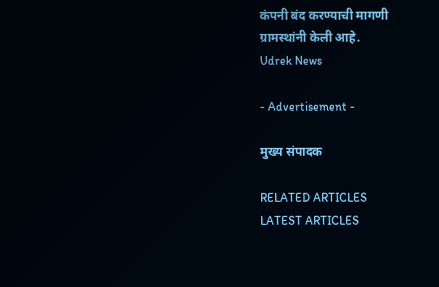कंपनी बंद करण्याची मागणी ग्रामस्थांनी केली आहे.
Udrek News

- Advertisement -

मुख्य संपादक

RELATED ARTICLES
LATEST ARTICLES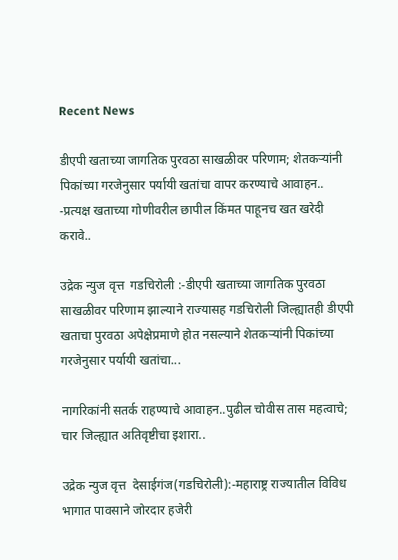Recent News

डीएपी खताच्या जागतिक पुरवठा साखळीवर परिणाम; शेतकऱ्यांनी पिकांच्या गरजेनुसार पर्यायी खतांचा वापर करण्याचे आवाहन.. -प्रत्यक्ष खताच्या गोणीवरील छापील किंमत पाहूनच खत खरेदी करावे..

उद्रेक न्युज वृत्त  गडचिरोली :-डीएपी खताच्या जागतिक पुरवठा साखळीवर परिणाम झाल्याने राज्यासह गडचिरोली जिल्ह्यातही डीएपी खताचा पुरवठा अपेक्षेप्रमाणे होत नसल्याने शेतकऱ्यांनी पिकांच्या गरजेनुसार पर्यायी खतांचा...

नागरिकांनी सतर्क राहण्याचे आवाहन..पुढील चोवीस तास महत्वाचे; चार जिल्ह्यात अतिवृष्टीचा इशारा..

उद्रेक न्युज वृत्त  देसाईगंज(गडचिरोली):-महाराष्ट्र राज्यातील विविध भागात पावसाने जोरदार हजेरी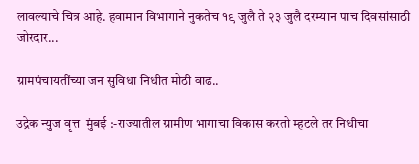लावल्याचे चित्र आहे. हवामान विभागाने नुकतेच १९ जुलै ते २३ जुलै दरम्यान पाच दिवसांसाठी जोरदार...

ग्रामपंचायतींच्या जन सुविधा निधीत मोठी वाढ..

उद्रेक न्युज वृत्त  मुंबई :-राज्यातील ग्रामीण भागाचा विकास करतो म्हटले तर निधीचा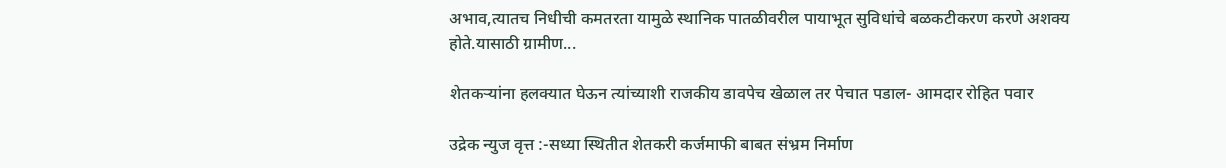अभाव,त्यातच निधीची कमतरता यामुळे स्थानिक पातळीवरील पायाभूत सुविधांचे बळकटीकरण करणे अशक्य होते.यासाठी ग्रामीण...

शेतकऱ्यांना हलक्यात घेऊन त्यांच्याशी राजकीय डावपेच खेळाल तर पेचात पडाल- आमदार रोहित पवार

उद्रेक न्युज वृत्त :-सध्या स्थितीत शेतकरी कर्जमाफी बाबत संभ्रम निर्माण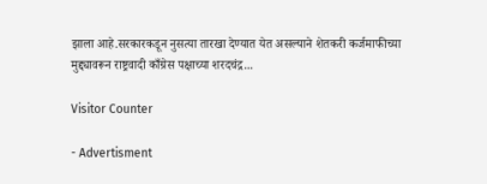झाला आहे.सरकारकडून नुसत्या तारखा देण्यात येत असल्याने शेतकरी कर्जमाफीच्या मुद्द्यावरून राष्ट्रवादी काँग्रेस पक्षाच्या शरदचंद्र...

Visitor Counter

- Advertisment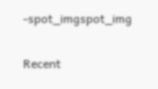-spot_imgspot_img

Recent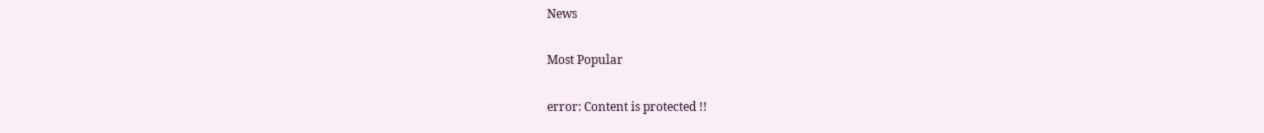News

Most Popular

error: Content is protected !!